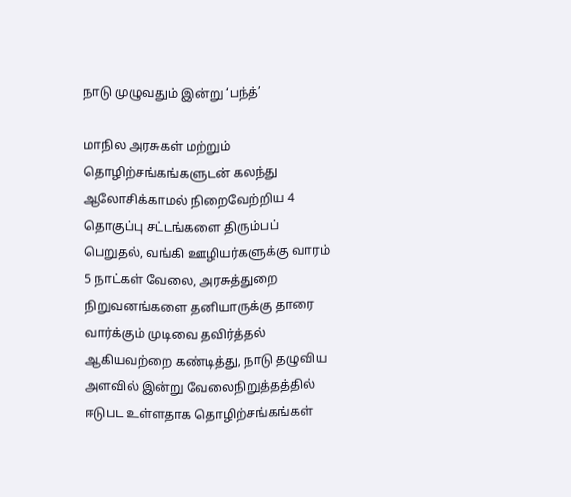நாடு முழுவதும் இன்று ‘பந்த்’

மாநில அரசுகள் மற்றும் தொழிற்சங்கங்களுடன் கலந்து ஆலோசிக்காமல் நிறைவேற்றிய 4 தொகுப்பு சட்டங்களை திரும்பப் பெறுதல், வங்கி ஊழியர்களுக்கு வாரம் 5 நாட்கள் வேலை, அரசுத்துறை நிறுவனங்களை தனியாருக்கு தாரை வார்க்கும் முடிவை தவிர்த்தல் ஆகியவற்றை கண்டித்து, நாடு தழுவிய அளவில் இன்று வேலைநிறுத்தத்தில் ஈடுபட உள்ளதாக தொழிற்சங்கங்கள்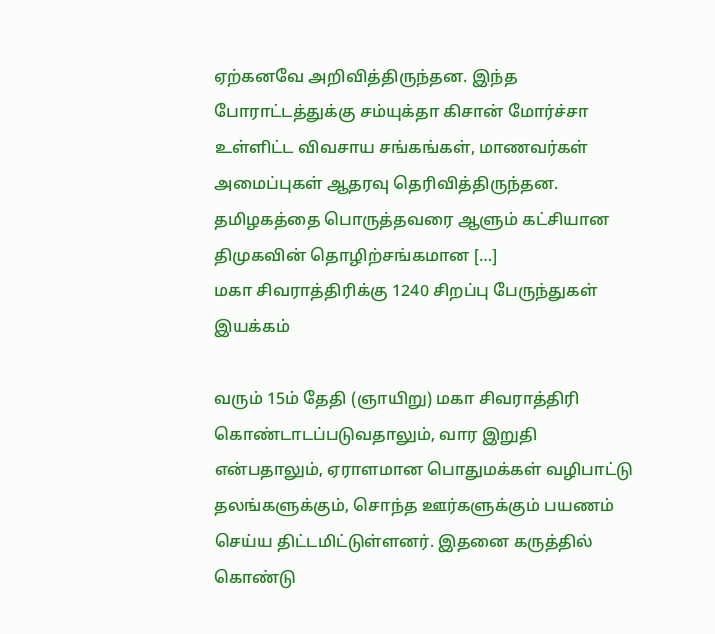ஏற்கனவே அறிவித்திருந்தன. இந்த போராட்டத்துக்கு சம்யுக்தா கிசான் மோர்ச்சா உள்ளிட்ட விவசாய சங்கங்கள், மாணவர்கள் அமைப்புகள் ஆதரவு தெரிவித்திருந்தன. தமிழகத்தை பொருத்தவரை ஆளும் கட்சியான திமுகவின் தொழிற்சங்கமான […]
மகா சிவராத்திரிக்கு 1240 சிறப்பு பேருந்துகள் இயக்கம்

வரும் 15ம் தேதி (ஞாயிறு) மகா சிவராத்திரி கொண்டாடப்படுவதாலும், வார இறுதி என்பதாலும், ஏராளமான பொதுமக்கள் வழிபாட்டு தலங்களுக்கும், சொந்த ஊர்களுக்கும் பயணம் செய்ய திட்டமிட்டுள்ளனர். இதனை கருத்தில் கொண்டு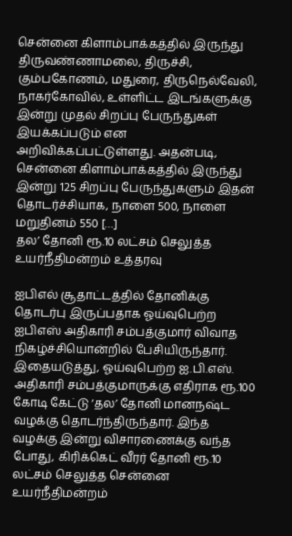சென்னை கிளாம்பாக்கத்தில் இருந்து திருவண்ணாமலை, திருச்சி, கும்பகோணம், மதுரை, திருநெல்வேலி, நாகர்கோவில், உள்ளிட்ட இடங்களுக்கு இன்று முதல் சிறப்பு பேருந்துகள் இயக்கப்படும் என அறிவிக்கப்பட்டுள்ளது. அதன்படி, சென்னை கிளாம்பாக்கத்தில் இருந்து இன்று 125 சிறப்பு பேருந்துகளும் இதன் தொடர்ச்சியாக, நாளை 500, நாளை மறுதினம் 550 […]
தல’ தோனி ரூ.10 லட்சம் செலுத்த உயர்நீதிமன்றம் உத்தரவு

ஐபிஎல் சூதாட்டத்தில் தோனிக்கு தொடர்பு இருப்பதாக ஓய்வுபெற்ற ஐபிஎஸ் அதிகாரி சம்பத்குமார் விவாத நிகழ்ச்சியொன்றில் பேசியிருந்தார். இதையடுத்து, ஓய்வுபெற்ற ஐ.பி.எஸ். அதிகாரி சம்பத்குமாருக்கு எதிராக ரூ.100 கோடி கேட்டு ‘தல’ தோனி மானநஷ்ட வழக்கு தொடர்ந்திருந்தார். இந்த வழக்கு இன்று விசாரணைக்கு வந்த போது, கிரிக்கெட் வீரர் தோனி ரூ.10 லட்சம் செலுத்த சென்னை உயர்நீதிமன்றம்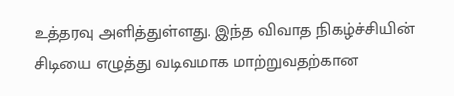உத்தரவு அளித்துள்ளது. இந்த விவாத நிகழ்ச்சியின் சிடியை எழுத்து வடிவமாக மாற்றுவதற்கான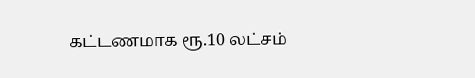கட்டணமாக ரூ.10 லட்சம்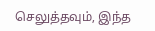செலுத்தவும், இந்த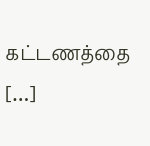கட்டணத்தை […]